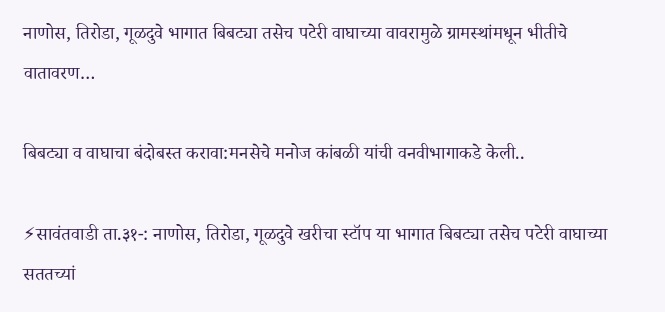नाणोस, तिरोडा, गूळदुवे भागात बिबट्या तसेच पटेरी वाघाच्या वावरामुळे ग्रामस्थांमधून भीतीचे वातावरण…

बिबट्या व वाघाचा बंदोबस्त करावा:मनसेचे मनोज कांबळी यांची वनवीभागाकडे केली..

⚡सावंतवाडी ता.३१-: नाणोस, तिरोडा, गूळदुवे खरीचा स्टॉप या भागात बिबट्या तसेच पटेरी वाघाच्या सततच्यां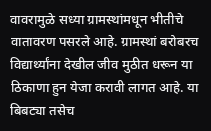वावरामुळे सध्या ग्रामस्थांमधून भीतीचे वातावरण पसरले आहे. ग्रामस्थां बरोबरच विद्यार्थ्यांना देखील जीव मुठीत धरून या ठिकाणा हुन येजा करावी लागत आहे. या बिबट्या तसेच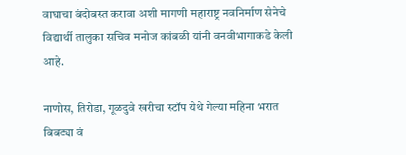वाघाचा बंदोबस्त करावा अशी मागणी महाराष्ट्र नवनिर्माण सेनेचे विद्यार्थी तालुका सचिव मनोज कांबळी यांनी वनवीभागाकडे केली आहे.

नाणोस, तिरोडा, गूळदुवे खरीचा स्टॉप येथे गेल्या महिना भरात बिबट्या वं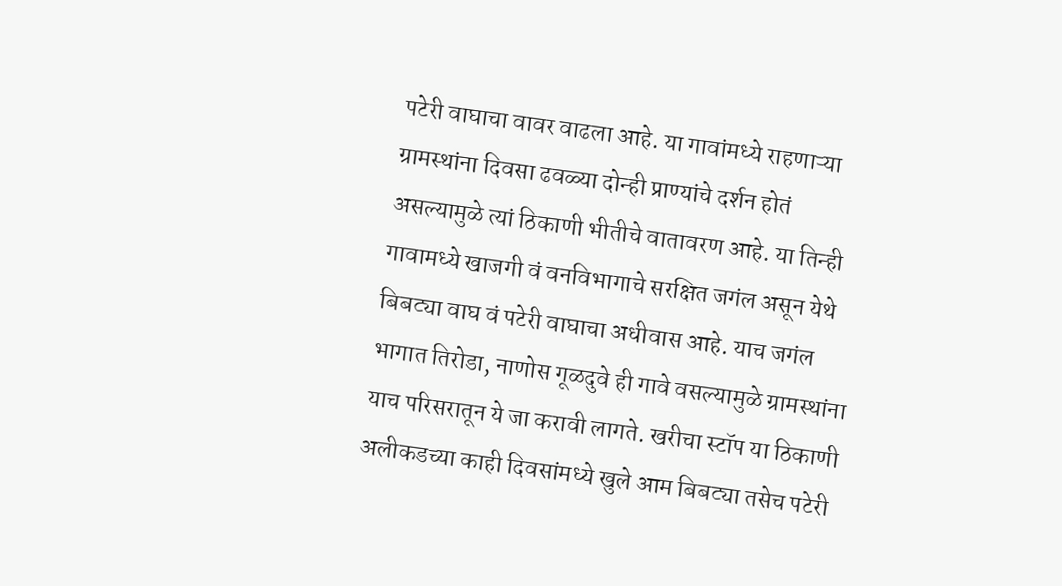पटेरी वाघाचा वावर वाढला आहे. या गावांमध्ये राहणाऱ्या ग्रामस्थांना दिवसा ढवळ्या दोन्ही प्राण्यांचे दर्शन होतं असल्यामुळे त्यां ठिकाणी भीतीचे वातावरण आहे. या तिन्ही गावामध्ये खाजगी वं वनविभागाचे सरक्षित जगंल असून येथे बिबट्या वाघ वं पटेरी वाघाचा अधीवास आहे. याच जगंल भागात तिरोडा, नाणोस गूळदुवे ही गावे वसल्यामुळे ग्रामस्थांना याच परिसरातून ये जा करावी लागते. खरीचा स्टॉप या ठिकाणी अलीकडच्या काही दिवसांमध्ये खुले आम बिबट्या तसेच पटेरी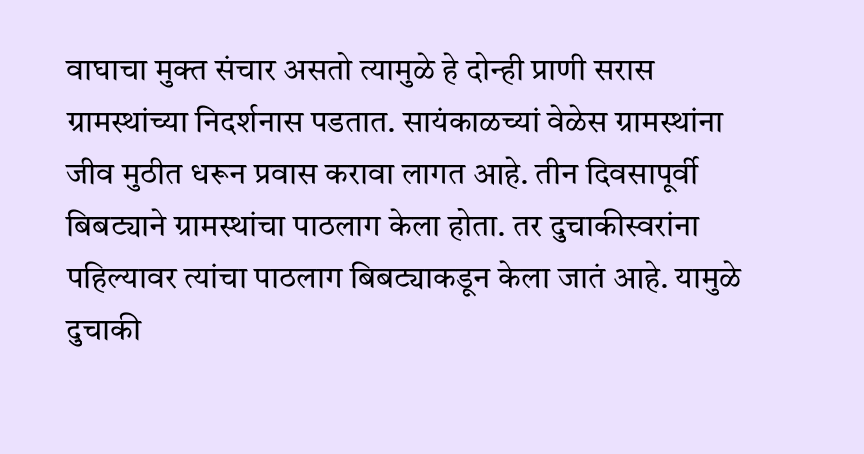वाघाचा मुक्त संचार असतो त्यामुळे हे दोन्ही प्राणी सरास ग्रामस्थांच्या निदर्शनास पडतात. सायंकाळच्यां वेळेस ग्रामस्थांना जीव मुठीत धरून प्रवास करावा लागत आहे. तीन दिवसापूर्वी बिबट्याने ग्रामस्थांचा पाठलाग केला होता. तर दुचाकीस्वरांना पहिल्यावर त्यांचा पाठलाग बिबट्याकडून केला जातं आहे. यामुळे दुचाकी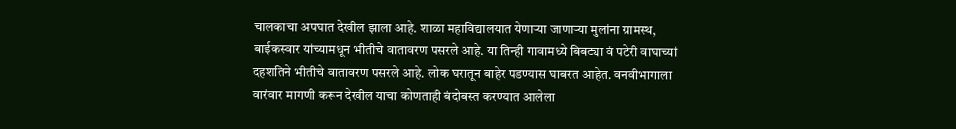चालकाचा अपघात देखील झाला आहे. शाळा महाविद्यालयात येणाऱ्या जाणाऱ्या मुलांना ग्रामस्थ, बाईकस्वार यांच्यामधून भीतीचे वातावरण पसरले आहे. या तिन्ही गावामध्ये बिबट्या वं पटेरी वाघाच्यां दहशतिने भीतीचे वातावरण पसरले आहे. लोक घरातून बाहेर पडण्यास घाबरत आहेत. वनवीभागाला वारंवार मागणी करून देखील याचा कोणताही बंदोबस्त करण्यात आलेला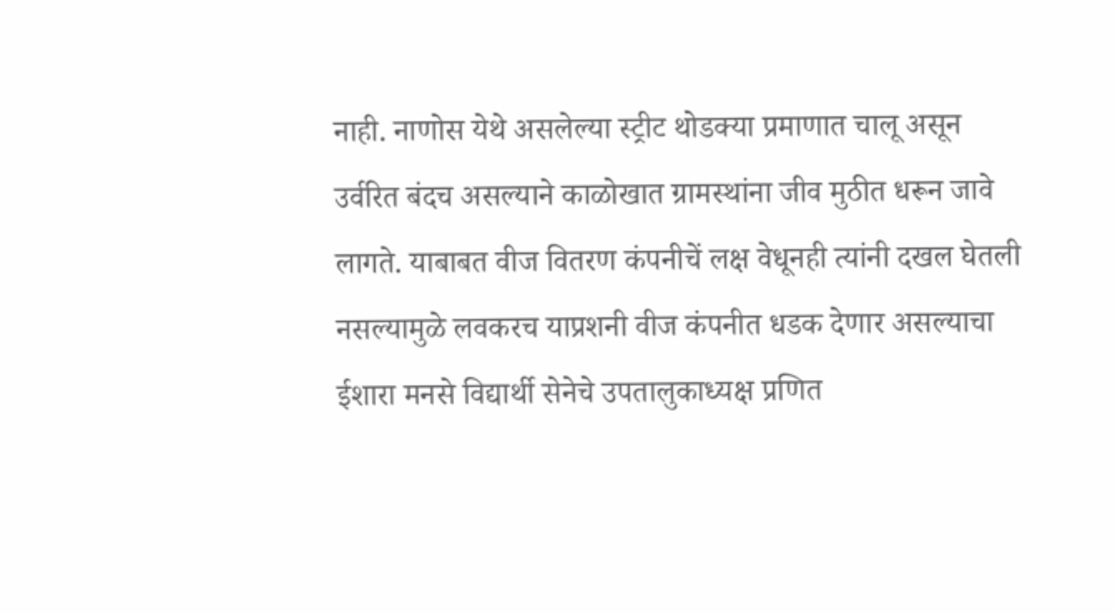नाही. नाणोस येथे असलेल्या स्ट्रीट थोडक्या प्रमाणात चालू असून उर्वरित बंदच असल्याने काळोखात ग्रामस्थांना जीव मुठीत धरून जावे लागते. याबाबत वीज वितरण कंपनीचें लक्ष वेधूनही त्यांनी दखल घेतली नसल्यामुळे लवकरच याप्रशनी वीज कंपनीत धडक देणार असल्याचा ईशारा मनसे विद्यार्थी सेनेचे उपतालुकाध्यक्ष प्रणित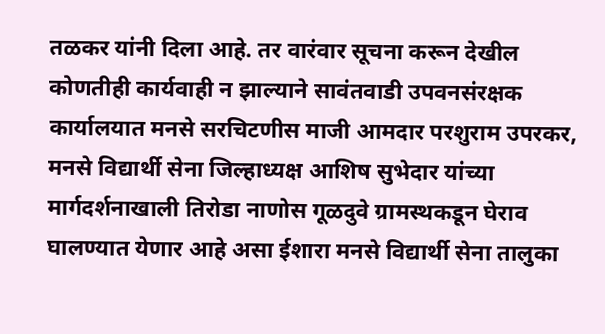तळकर यांनी दिला आहे. तर वारंवार सूचना करून देखील कोणतीही कार्यवाही न झाल्याने सावंतवाडी उपवनसंरक्षक कार्यालयात मनसे सरचिटणीस माजी आमदार परशुराम उपरकर, मनसे विद्यार्थी सेना जिल्हाध्यक्ष आशिष सुभेदार यांच्या मार्गदर्शनाखाली तिरोडा नाणोस गूळदुवे ग्रामस्थकडून घेराव घालण्यात येणार आहे असा ईशारा मनसे विद्यार्थी सेना तालुका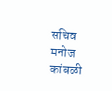सचिव मनोज कांबळी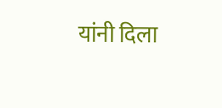यांनी दिला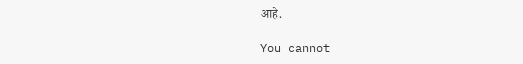आहे.

You cannot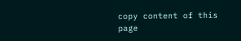copy content of this page